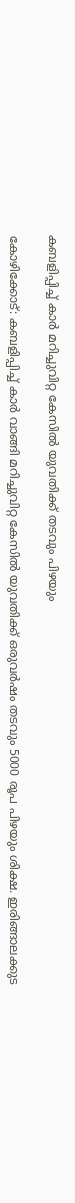കബളിപ്പിച്ച് കാർ മറിച്ചുവിറ്റ കേസിൽ യുവതിക്ക് തടവും പിഴയും

കോഴിക്കോട്: കബളിപ്പിച്ച് കാർ വാങ്ങി മറിച്ചുവിറ്റ കേസിൽ യുവതിക്ക് ഒരുവർഷം തടവും 5000 രൂപ പിഴയും ശിക്ഷ. ഇരിങ്ങാലക്കുട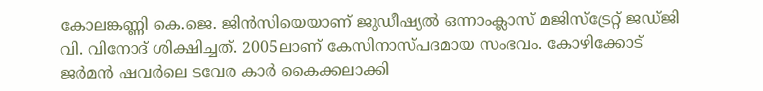കോലങ്കണ്ണി കെ.ജെ. ജിൻസിയെയാണ് ജുഡീഷ്യൽ ഒന്നാംക്ലാസ് മജിസ്ട്രേറ്റ് ജഡ്ജി വി. വിനോദ് ശിക്ഷിച്ചത്. 2005ലാണ് കേസിനാസ്പദമായ സംഭവം. കോഴിക്കോട് ജർമൻ ഷവർലെ ടവേര കാർ കൈക്കലാക്കി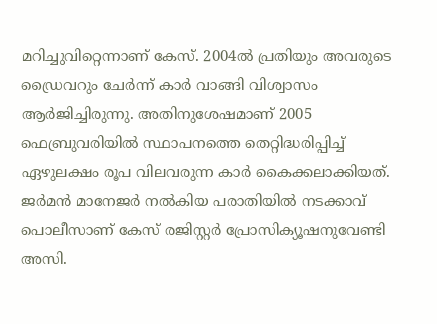മറിച്ചുവിറ്റെന്നാണ് കേസ്. 2004ൽ പ്രതിയും അവരുടെ ഡ്രൈവറും ചേർന്ന് കാർ വാങ്ങി വിശ്വാസം ആർജിച്ചിരുന്നു. അതിനുശേഷമാണ് 2005 ഫെബ്രുവരിയിൽ സ്ഥാപനത്തെ തെറ്റിദ്ധരിപ്പിച്ച് ഏഴുലക്ഷം രൂപ വിലവരുന്ന കാർ കൈക്കലാക്കിയത്. ജർമൻ മാനേജർ നൽകിയ പരാതിയിൽ നടക്കാവ് പൊലീസാണ് കേസ് രജിസ്റ്റർ പ്രോസിക്യൂഷനുവേണ്ടി അസി.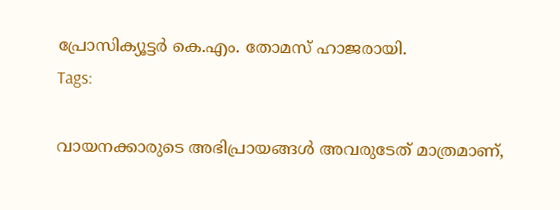പ്രോസിക്യൂട്ടർ കെ.എം. തോമസ് ഹാജരായി.
Tags:

വായനക്കാരുടെ അഭിപ്രായങ്ങള്‍ അവരുടേത് മാത്രമാണ്,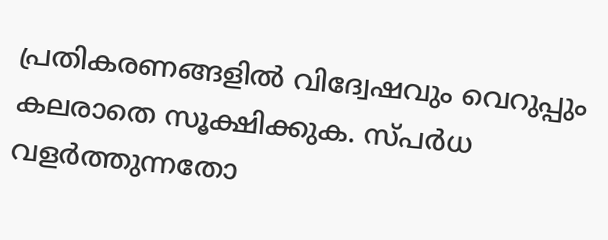പ്രതികരണങ്ങളിൽ വിദ്വേഷവും വെറുപ്പും കലരാതെ സൂക്ഷിക്കുക. സ്പർധ വളർത്തുന്നതോ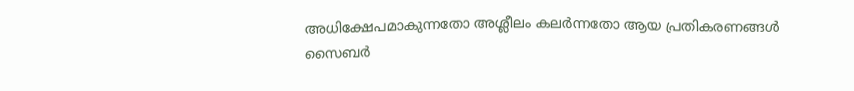അധിക്ഷേപമാകുന്നതോ അശ്ലീലം കലർന്നതോ ആയ പ്രതികരണങ്ങൾ സൈബർ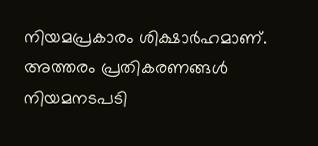നിയമപ്രകാരം ശിക്ഷാർഹമാണ്. അത്തരം പ്രതികരണങ്ങൾ നിയമനടപടി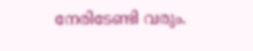നേരിടേണ്ടി വരും.